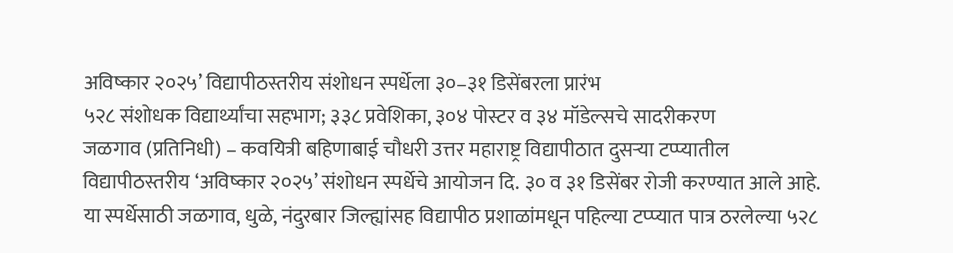अविष्कार २०२५’ विद्यापीठस्तरीय संशोधन स्पर्धेला ३०–३१ डिसेंबरला प्रारंभ
५२८ संशोधक विद्यार्थ्यांचा सहभाग; ३३८ प्रवेशिका, ३०४ पोस्टर व ३४ मॉडेल्सचे सादरीकरण
जळगाव (प्रतिनिधी) – कवयित्री बहिणाबाई चौधरी उत्तर महाराष्ट्र विद्यापीठात दुसऱ्या टप्प्यातील विद्यापीठस्तरीय ‘अविष्कार २०२५’ संशोधन स्पर्धेचे आयोजन दि. ३० व ३१ डिसेंबर रोजी करण्यात आले आहे. या स्पर्धेसाठी जळगाव, धुळे, नंदुरबार जिल्ह्यांसह विद्यापीठ प्रशाळांमधून पहिल्या टप्प्यात पात्र ठरलेल्या ५२८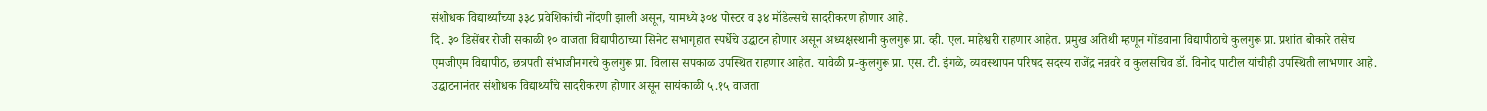संशोधक विद्यार्थ्यांच्या ३३८ प्रवेशिकांची नोंदणी झाली असून, यामध्ये ३०४ पोस्टर व ३४ मॉडेल्सचे सादरीकरण होणार आहे.
दि. ३० डिसेंबर रोजी सकाळी १० वाजता विद्यापीठाच्या सिनेट सभागृहात स्पर्धेचे उद्घाटन होणार असून अध्यक्षस्थानी कुलगुरू प्रा. व्ही. एल. माहेश्वरी राहणार आहेत. प्रमुख अतिथी म्हणून गोंडवाना विद्यापीठाचे कुलगुरू प्रा. प्रशांत बोकारे तसेच एमजीएम विद्यापीठ, छत्रपती संभाजीनगरचे कुलगुरू प्रा. विलास सपकाळ उपस्थित राहणार आहेत. यावेळी प्र-कुलगुरू प्रा. एस. टी. इंगळे, व्यवस्थापन परिषद सदस्य राजेंद्र नन्नवरे व कुलसचिव डॉ. विनोद पाटील यांचीही उपस्थिती लाभणार आहे.
उद्घाटनानंतर संशोधक विद्यार्थ्यांचे सादरीकरण होणार असून सायंकाळी ५.१५ वाजता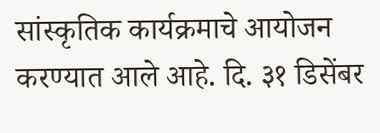सांस्कृतिक कार्यक्रमाचे आयोजन करण्यात आले आहे. दि. ३१ डिसेंबर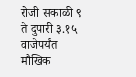रोजी सकाळी ९ ते दुपारी ३.१५ वाजेपर्यंत मौखिक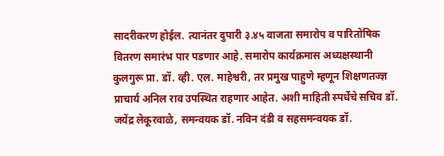सादरीकरण होईल. त्यानंतर दुपारी ३.४५ वाजता समारोप व पारितोषिक वितरण समारंभ पार पडणार आहे. समारोप कार्यक्रमास अध्यक्षस्थानी कुलगुरू प्रा. डॉ. व्ही. एल. माहेश्वरी, तर प्रमुख पाहुणे म्हणून शिक्षणतज्ज्ञ प्राचार्य अनिल राव उपस्थित राहणार आहेत. अशी माहिती स्पर्धेचे सचिव डॉ. जयेंद्र लेकूरवाळे, समन्वयक डॉ. नविन दंडी व सहसमन्वयक डॉ.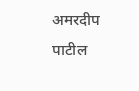अमरदीप पाटील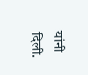यांनी दिली.